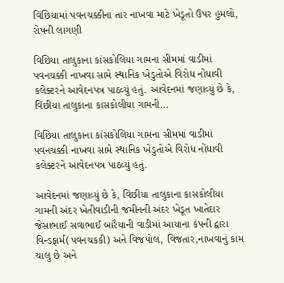વિંછિયામાં પવનચક્કીના તાર નાખવા માટે ખેડૂતો ઉપર હુમલો, રોષની લાગણી

વિછિયા તાલુકાના કાંસકોલિયા ગામના સીમમાં વાડીમાં પવનચક્કી નાખવા સામે સ્થાનિક ખેડુતોએ વિરોધ નોંધાવી કલેક્ટરને આવેદનપત્ર પાઠવ્યું હતું. આવેદનમાં જણાવ્યું છે કે, વિંછીયા તાલુકાના કાસકોલીયા ગામની…

વિછિયા તાલુકાના કાંસકોલિયા ગામના સીમમાં વાડીમાં પવનચક્કી નાખવા સામે સ્થાનિક ખેડુતોએ વિરોધ નોંધાવી કલેક્ટરને આવેદનપત્ર પાઠવ્યું હતું.

આવેદનમાં જણાવ્યું છે કે, વિંછીયા તાલુકાના કાસકોલીયા ગામની અંદર ખેતીવાડીની જમીનની અંદર ખેડૂત ખાતેદાર જેસાભાઈ સવાભાઈ બારૈયાની વાડીમાં આયાના કંપની દ્વારા વિન્ડફાર્મ(પવનચકકી) અને વિજપોલ, વિજતાર,નાખવાનું કામ ચાલુ છે અને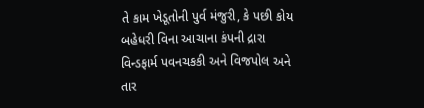તે કામ ખેડૂતોની પુર્વ મંજુરી, કે પછી કોય બહેધરી વિના આચાના કંપની દ્રારા વિન્ડફાર્મ પવનચકકી અને વિજપોલ અને તાર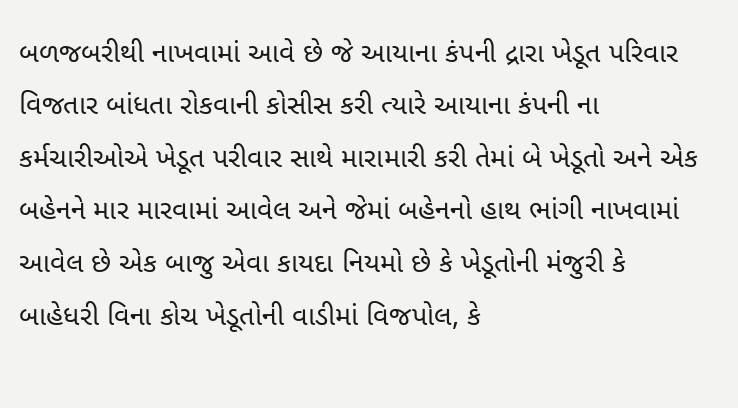બળજબરીથી નાખવામાં આવે છે જે આયાના કંપની દ્રારા ખેડૂત પરિવાર વિજતાર બાંધતા રોકવાની કોસીસ કરી ત્યારે આયાના કંપની ના કર્મચારીઓએ ખેડૂત પરીવાર સાથે મારામારી કરી તેમાં બે ખેડૂતો અને એક બહેનને માર મારવામાં આવેલ અને જેમાં બહેનનો હાથ ભાંગી નાખવામાં આવેલ છે એક બાજુ એવા કાયદા નિયમો છે કે ખેડૂતોની મંજુરી કે બાહેધરી વિના કોચ ખેડૂતોની વાડીમાં વિજપોલ, કે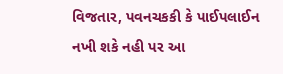વિજતાર, પવનચકકી કે પાઈપલાઈન નખી શકે નહી પર આ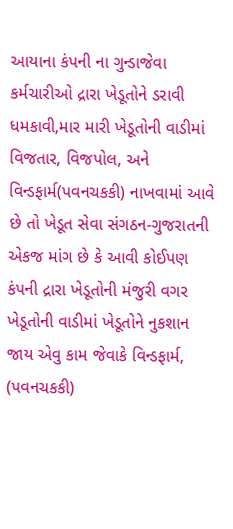આયાના કંપની ના ગુન્ડાજેવા કર્મચારીઓ દ્રારા ખેડૂતોને ડરાવી ધમકાવી,માર મારી ખેડૂતોની વાડીમાં વિજતાર, વિજપોલ, અને વિન્ડફાર્મ(પવનચકકી) નાખવામાં આવે છે તો ખેડૂત સેવા સંગઠન-ગુજરાતની એકજ માંગ છે કે આવી કોઈપણ કંપની દ્રારા ખેડૂતોની મંજુરી વગર ખેડૂતોની વાડીમાં ખેડૂતોને નુકશાન જાય એવુ કામ જેવાકે વિન્ડફાર્મ, (પવનચકકી)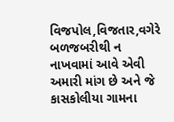વિજપોલ,વિજતાર,વગેરે બળજબરીથી ન નાખવામાં આવે એવી અમારી માંગ છે અને જે કાસકોલીયા ગામના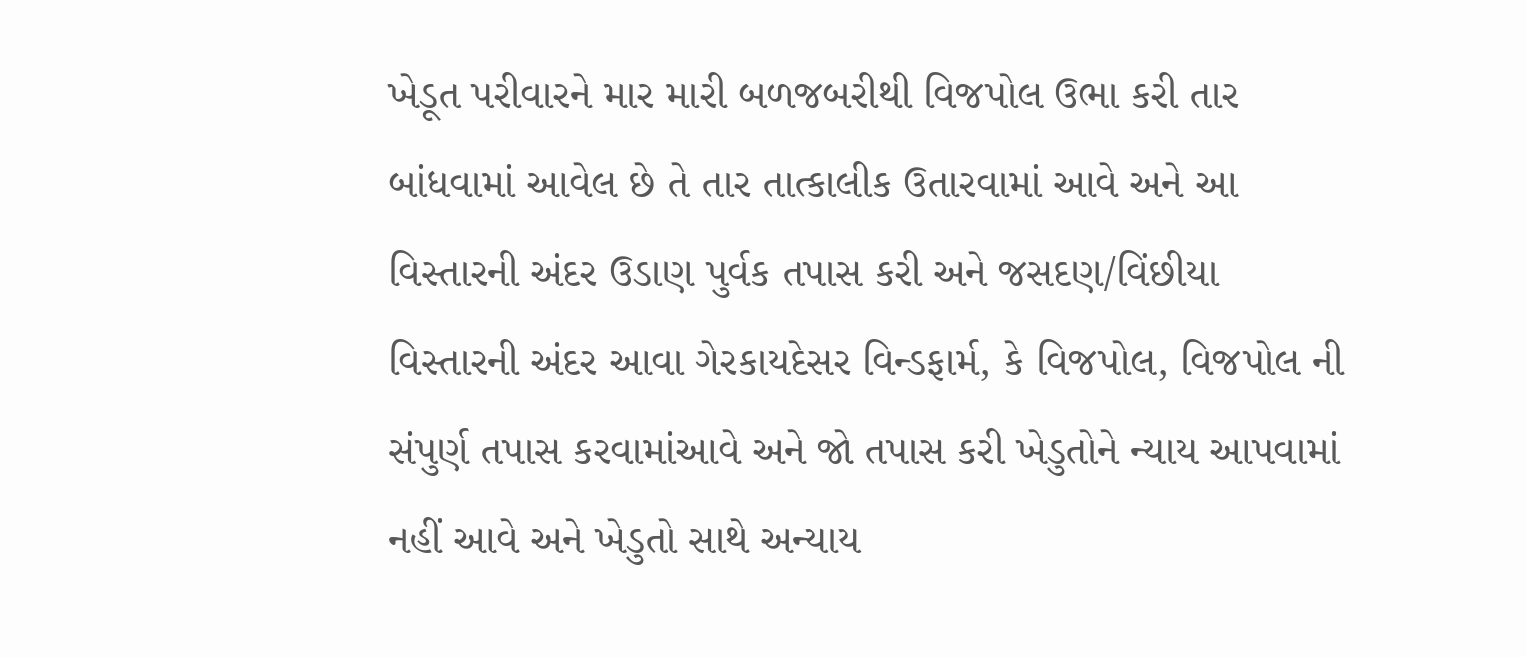ખેડૂત પરીવારને માર મારી બળજબરીથી વિજપોલ ઉભા કરી તાર બાંધવામાં આવેલ છે તે તાર તાત્કાલીક ઉતારવામાં આવે અને આ વિસ્તારની અંદર ઉડાણ પુર્વક તપાસ કરી અને જસદણ/વિંછીયા વિસ્તારની અંદર આવા ગેરકાયદેસર વિન્ડફાર્મ, કે વિજપોલ, વિજપોલ ની સંપુર્ણ તપાસ કરવામાંઆવે અને જો તપાસ કરી ખેડુતોને ન્યાય આપવામાં નહીં આવે અને ખેડુતો સાથે અન્યાય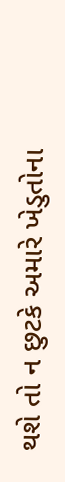થશે તો ન છુટકે અમારે ખેડુતોના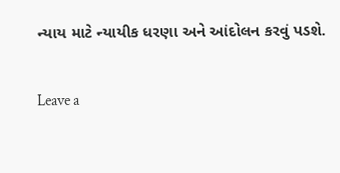ન્યાય માટે ન્યાયીક ધરણા અને આંદોલન કરવું પડશે.

Leave a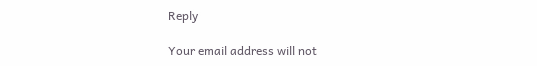Reply

Your email address will not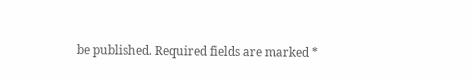be published. Required fields are marked *